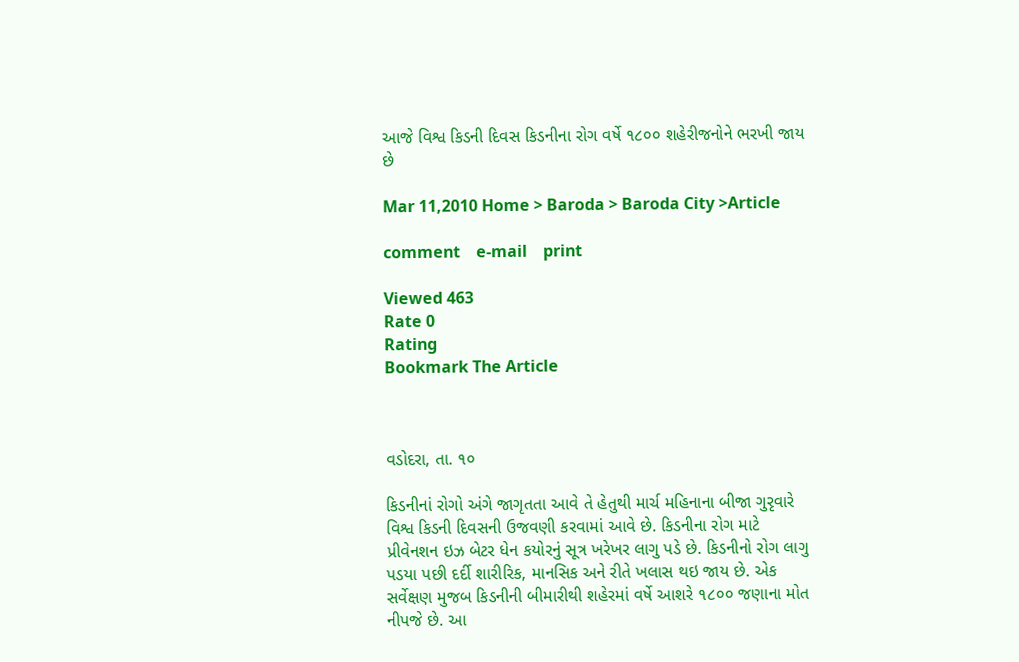આજે વિશ્વ કિડની દિવસ કિડનીના રોગ વર્ષે ૧૮૦૦ શહેરીજનોને ભરખી જાય છે

Mar 11,2010 Home > Baroda > Baroda City >Article

comment    e-mail    print

Viewed 463
Rate 0
Rating
Bookmark The Article



વડોદરા, તા. ૧૦

કિડનીનાં રોગો અંગે જાગૃતતા આવે તે હેતુથી માર્ચ મહિનાના બીજા ગુરૃવારે વિશ્વ કિડની દિવસની ઉજવણી કરવામાં આવે છે. કિડનીના રોગ માટે પ્રીવેનશન ઇઝ બેટર ધેન કયોરનું સૂત્ર ખરેખર લાગુ પડે છે. કિડનીનો રોગ લાગુ પડયા પછી દર્દી શારીરિક, માનસિક અને રીતે ખલાસ થઇ જાય છે. એક સર્વેક્ષણ મુજબ કિડનીની બીમારીથી શહેરમાં વર્ષે આશરે ૧૮૦૦ જણાના મોત નીપજે છે. આ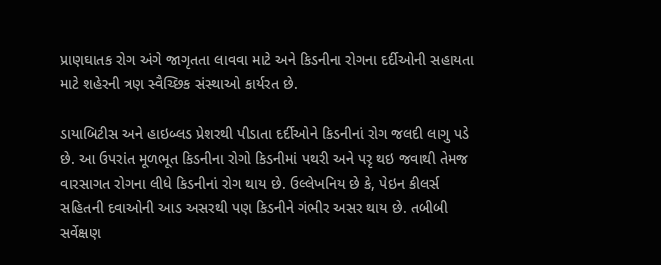પ્રાણઘાતક રોગ અંગે જાગૃતતા લાવવા માટે અને કિડનીના રોગના દર્દીઓની સહાયતા માટે શહેરની ત્રણ સ્વૈચ્છિક સંસ્થાઓ કાર્યરત છે.

ડાયાબિટીસ અને હાઇબ્લડ પ્રેશરથી પીડાતા દર્દીઓને કિડનીનાં રોગ જલદી લાગુ પડે છે. આ ઉપરાંત મૂળભૂત કિડનીના રોગો કિડનીમાં પથરી અને પરૃ થઇ જવાથી તેમજ વારસાગત રોગના લીધે કિડનીનાં રોગ થાય છે. ઉલ્લેખનિય છે કે, પેઇન કીલર્સ સહિતની દવાઓની આડ અસરથી પણ કિડનીને ગંભીર અસર થાય છે. તબીબી સર્વેક્ષણ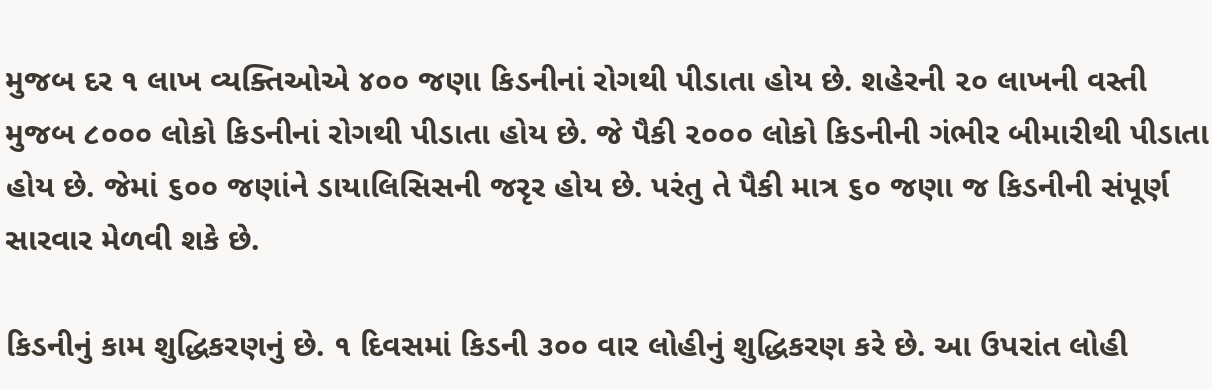મુજબ દર ૧ લાખ વ્યક્તિઓએ ૪૦૦ જણા કિડનીનાં રોગથી પીડાતા હોય છે. શહેરની ૨૦ લાખની વસ્તી મુજબ ૮૦૦૦ લોકો કિડનીનાં રોગથી પીડાતા હોય છે. જે પૈકી ૨૦૦૦ લોકો કિડનીની ગંભીર બીમારીથી પીડાતા હોય છે. જેમાં ૬૦૦ જણાંને ડાયાલિસિસની જરૃર હોય છે. પરંતુ તે પૈકી માત્ર ૬૦ જણા જ કિડનીની સંપૂર્ણ સારવાર મેળવી શકે છે.

કિડનીનું કામ શુદ્ધિકરણનું છે. ૧ દિવસમાં કિડની ૩૦૦ વાર લોહીનું શુદ્ધિકરણ કરે છે. આ ઉપરાંત લોહી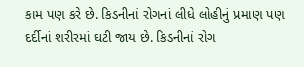કામ પણ કરે છે. કિડનીનાં રોગનાં લીધે લોહીનું પ્રમાણ પણ દર્દીનાં શરીરમાં ઘટી જાય છે. કિડનીનાં રોગ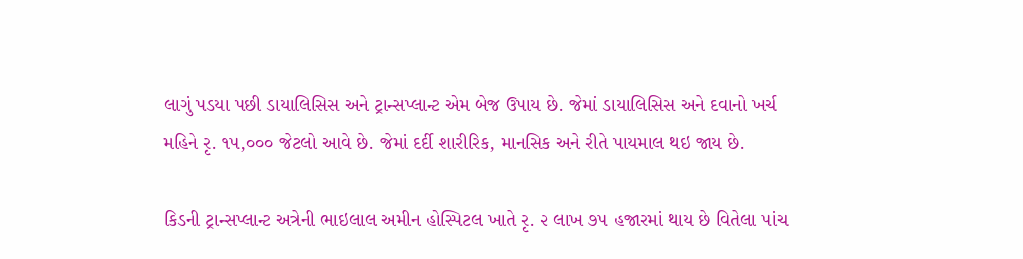લાગું પડયા પછી ડાયાલિસિસ અને ટ્રાન્સપ્લાન્ટ એમ બેજ ઉપાય છે. જેમાં ડાયાલિસિસ અને દવાનો ખર્ચ મહિને રૃ. ૧૫,૦૦૦ જેટલો આવે છે. જેમાં દર્દી શારીરિક, માનસિક અને રીતે પાયમાલ થઇ જાય છે.

કિડની ટ્રાન્સપ્લાન્ટ અત્રેની ભાઇલાલ અમીન હોસ્પિટલ ખાતે રૃ. ૨ લાખ ૭૫ હજારમાં થાય છે વિતેલા ૫ાંચ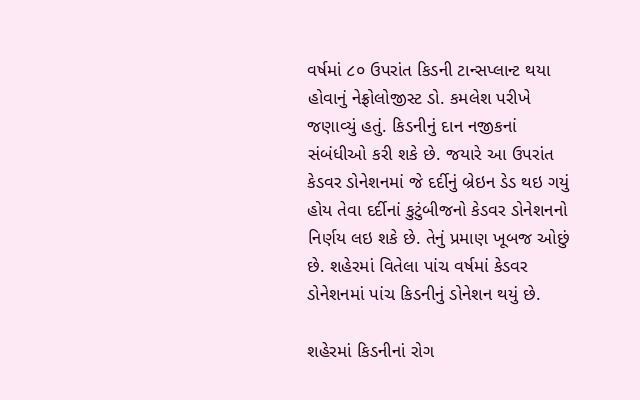વર્ષમાં ૮૦ ઉપરાંત કિડની ટાન્સપ્લાન્ટ થયા હોવાનું નેફ્રોલોજીસ્ટ ડો. કમલેશ પરીખે જણાવ્યું હતું. કિડનીનું દાન નજીકનાં સંબંધીઓ કરી શકે છે. જયારે આ ઉપરાંત કેડવર ડોનેશનમાં જે દર્દીનું બ્રેઇન ડેડ થઇ ગયું હોય તેવા દર્દીનાં કુટુંબીજનો કેડવર ડોનેશનનો નિર્ણય લઇ શકે છે. તેનું પ્રમાણ ખૂબજ ઓછું છે. શહેરમાં વિતેલા પાંચ વર્ષમાં કેડવર ડોનેશનમાં પાંચ કિડનીનું ડોનેશન થયું છે.

શહેરમાં કિડનીનાં રોગ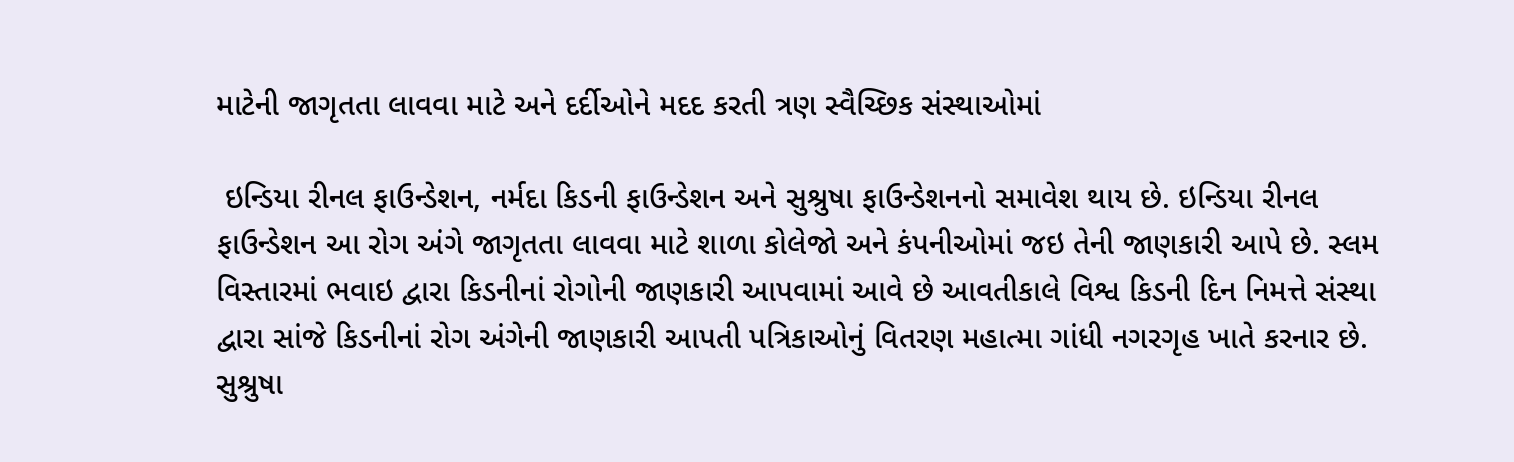માટેની જાગૃતતા લાવવા માટે અને દર્દીઓને મદદ કરતી ત્રણ સ્વૈચ્છિક સંસ્થાઓમાં

 ઇન્ડિયા રીનલ ફાઉન્ડેશન, નર્મદા કિડની ફાઉન્ડેશન અને સુશ્રુષા ફાઉન્ડેશનનો સમાવેશ થાય છે. ઇન્ડિયા રીનલ ફાઉન્ડેશન આ રોગ અંગે જાગૃતતા લાવવા માટે શાળા કોલેજો અને કંપનીઓમાં જઇ તેની જાણકારી આપે છે. સ્લમ વિસ્તારમાં ભવાઇ દ્વારા કિડનીનાં રોગોની જાણકારી આપવામાં આવે છે આવતીકાલે વિશ્વ કિડની દિન નિમત્તે સંસ્થા દ્વારા સાંજે કિડનીનાં રોગ અંગેની જાણકારી આપતી પત્રિકાઓનું વિતરણ મહાત્મા ગાંધી નગરગૃહ ખાતે કરનાર છે. સુશ્રુષા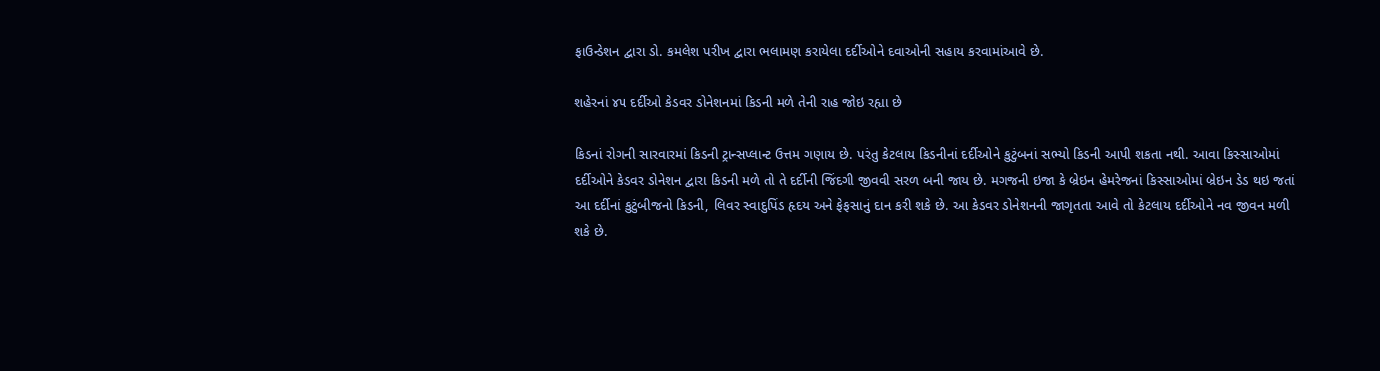ફાઉન્ડેશન દ્વારા ડો. કમલેશ પરીખ દ્વારા ભલામણ કરાયેલા દર્દીઓને દવાઓની સહાય કરવામાંઆવે છે.

શહેરનાં ૪૫ દર્દીઓ કેડવર ડોનેશનમાં કિડની મળે તેની રાહ જોઇ રહ્યા છે

કિડનાં રોગની સારવારમાં કિડની ટ્રાન્સપ્લાન્ટ ઉત્તમ ગણાય છે. પરંતુ કેટલાય કિડનીનાં દર્દીઓને કુટુંબનાં સભ્યો કિડની આપી શકતા નથી. આવા કિસ્સાઓમાં દર્દીઓને કેડવર ડોનેશન દ્વારા કિડની મળે તો તે દર્દીની જિંદગી જીવવી સરળ બની જાય છે. મગજની ઇજા કે બ્રેઇન હેમરેજનાં કિસ્સાઓમાં બ્રેઇન ડેડ થઇ જતાં આ દર્દીનાં કુટુંબીજનો કિડની, લિવર સ્વાદુપિંડ હૃદય અને ફેફસાનું દાન કરી શકે છે. આ કેડવર ડોનેશનની જાગૃતતા આવે તો કેટલાય દર્દીઓને નવ જીવન મળી શકે છે.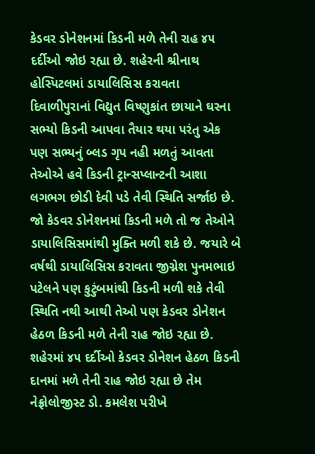કેડવર ડોનેશનમાં કિડની મળે તેની રાહ ૪૫  દર્દીઓ જોઇ રહ્યા છે. શહેરની શ્રીનાથ હોસ્પિટલમાં ડાયાલિસિસ કરાવતા દિવાળીપુરાનાં વિદ્યુત વિષ્ણુકાંત છાયાને ઘરના સભ્યો કિડની આપવા તૈયાર થયા પરંતુ એક પણ સભ્યનું બ્લડ ગૃપ નહી મળતું આવતા તેઓએ હવે કિડની ટ્રાન્સપ્લાન્ટની આશા લગભગ છોડી દેવી પડે તેવી સ્થિતિ સર્જાઇ છે. જો કેડવર ડોનેશનમાં કિડની મળે તો જ તેઓને ડાયાલિસિસમાંથી મુક્તિ મળી શકે છે. જયારે બે વર્ષથી ડાયાલિસિસ કરાવતા જીગ્નેશ પુનમભાઇ પટેલને પણ કુટુંબમાંથી કિડની મળી શકે તેવી સ્થિતિ નથી આથી તેઓ પણ કેડવર ડોનેશન હેઠળ કિડની મળે તેની રાહ જોઇ રહ્યા છે. શહેરમાં ૪૫ દર્દીઓ કેડવર ડોનેશન હેઠળ કિડની દાનમાં મળે તેની રાહ જોઇ રહ્યા છે તેમ નેફ્રોલોજીસ્ટ ડો. કમલેશ પરીખે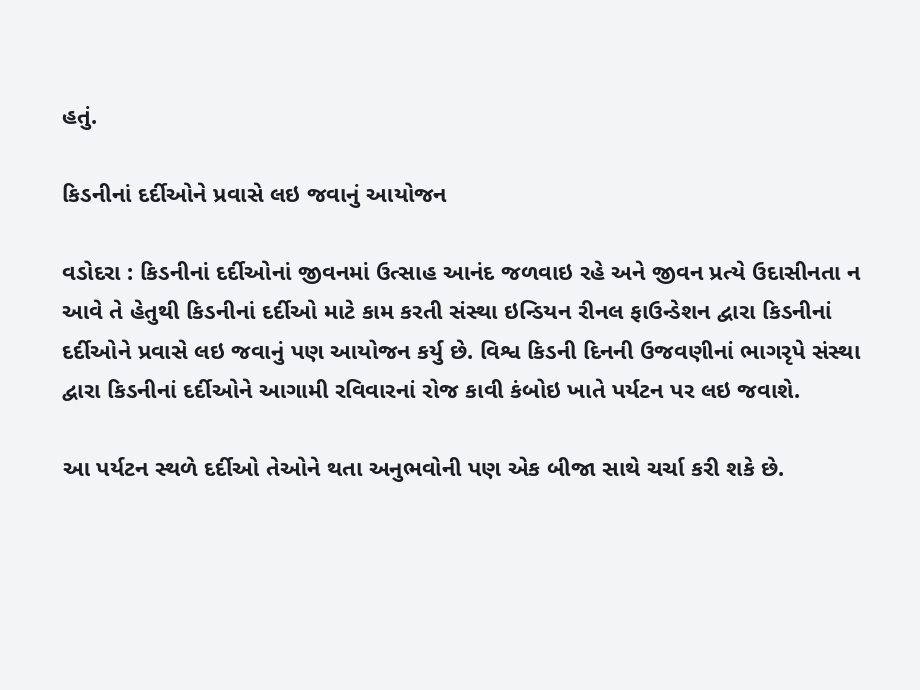હતું.

કિડનીનાં દર્દીઓને પ્રવાસે લઇ જવાનું આયોજન

વડોદરા : કિડનીનાં દર્દીઓનાં જીવનમાં ઉત્સાહ આનંદ જળવાઇ રહે અને જીવન પ્રત્યે ઉદાસીનતા ન આવે તે હેતુથી કિડનીનાં દર્દીઓ માટે કામ કરતી સંસ્થા ઇન્ડિયન રીનલ ફાઉન્ડેશન દ્વારા કિડનીનાં દર્દીઓને પ્રવાસે લઇ જવાનું પણ આયોજન કર્યુ છે. વિશ્વ કિડની દિનની ઉજવણીનાં ભાગરૃપે સંસ્થા દ્વારા કિડનીનાં દર્દીઓને આગામી રવિવારનાં રોજ કાવી કંબોઇ ખાતે પર્યટન પર લઇ જવાશે.

આ પર્યટન સ્થળે દર્દીઓ તેઓને થતા અનુભવોની પણ એક બીજા સાથે ચર્ચા કરી શકે છે.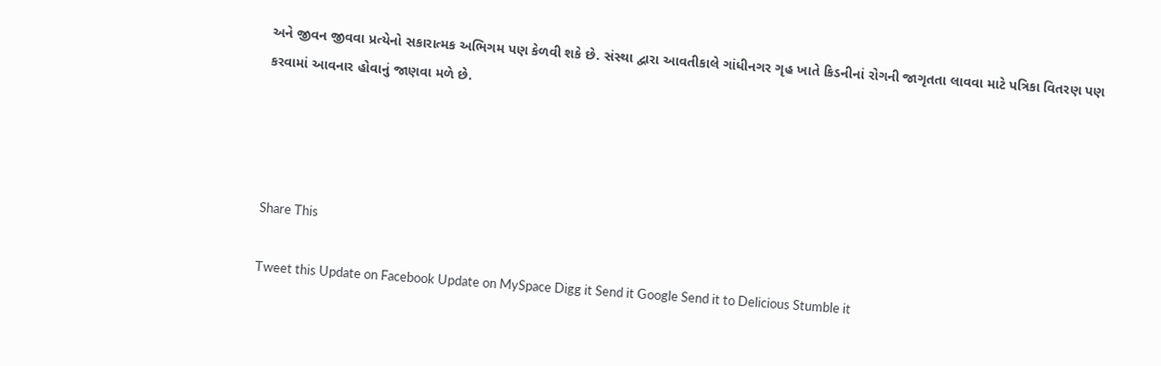અને જીવન જીવવા પ્રત્યેનો સકારાત્મક અભિગમ પણ કેળવી શકે છે. સંસ્થા દ્વારા આવતીકાલે ગાંધીનગર ગૃહ ખાતે કિડનીનાં રોગની જાગૃતતા લાવવા માટે પત્રિકા વિતરણ પણ કરવામાં આવનાર હોવાનું જાણવા મળે છે.




Share This

Tweet this Update on Facebook Update on MySpace Digg it Send it Google Send it to Delicious Stumble it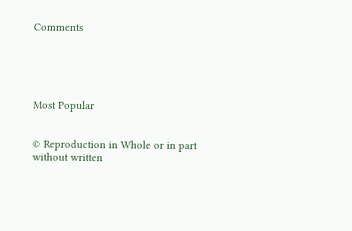Comments





Most Popular


© Reproduction in Whole or in part without written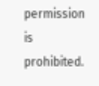permission is prohibited.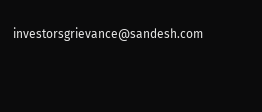investorsgrievance@sandesh.com